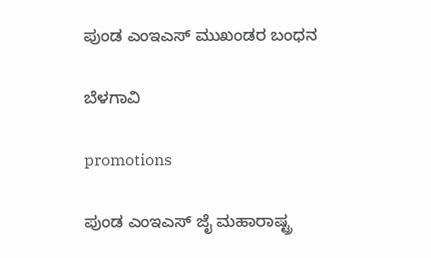ಪುಂಡ ಎಂಇಎಸ್ ಮುಖಂಡರ ಬಂಧನ

ಬೆಳಗಾವಿ

promotions

ಪುಂಡ ಎಂಇಎಸ್ ಜೈ ಮಹಾರಾಷ್ಟ್ರ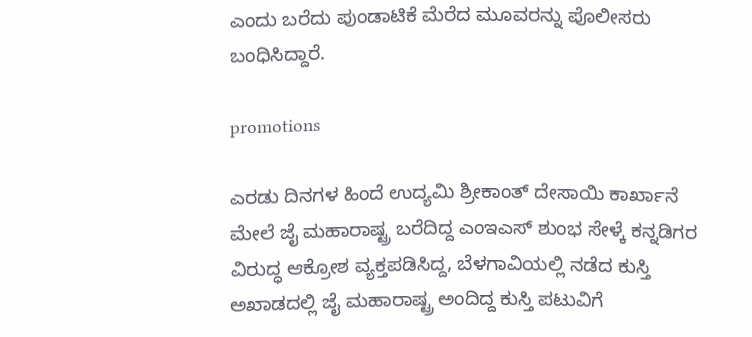ಎಂದು ಬರೆದು ಪುಂಡಾಟಿಕೆ‌ ಮೆರೆದ ಮೂವರನ್ನು ಪೊಲೀಸರು ಬಂಧಿಸಿದ್ದಾರೆ.

promotions

ಎರಡು ದಿನಗಳ ಹಿಂದೆ ಉದ್ಯಮಿ ಶ್ರೀಕಾಂತ್ ದೇಸಾಯಿ ಕಾರ್ಖಾನೆ ಮೇಲೆ ಜೈ ಮಹಾರಾಷ್ಟ್ರ ಬರೆದಿದ್ದ ಎಂಇಎಸ್ ಶುಂಭ ಸೇಳ್ಕೆ ಕನ್ನಡಿಗರ ವಿರುದ್ಧ ಆಕ್ರೋಶ ವ್ಯಕ್ತಪಡಿಸಿದ್ದ, ಬೆಳಗಾವಿಯಲ್ಲಿ ನಡೆದ ಕುಸ್ತಿ ಅಖಾಡದಲ್ಲಿ ಜೈ ಮಹಾರಾಷ್ಟ್ರ ಅಂದಿದ್ದ ಕುಸ್ತಿ ಪಟು‌ವಿಗೆ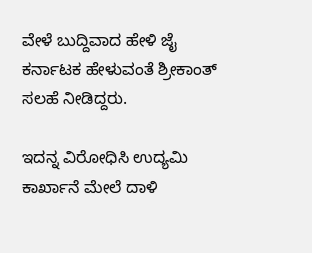ವೇಳೆ ಬುದ್ದಿವಾದ ಹೇಳಿ ಜೈ ಕರ್ನಾಟಕ ಹೇಳುವಂತೆ ಶ್ರೀಕಾಂತ್ ಸಲಹೆ ನೀಡಿದ್ದರು.

ಇದನ್ನ ವಿರೋಧಿಸಿ ಉದ್ಯಮಿ ಕಾರ್ಖಾನೆ ಮೇಲೆ ದಾಳಿ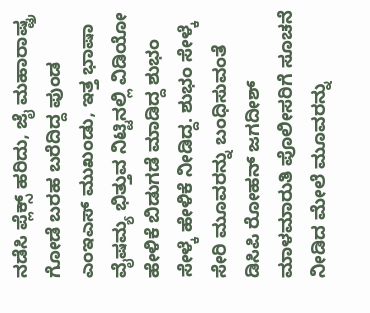ನಡೆಸಿ ಪ್ಲೆಕ್ಸ್ ಹರಿದು, ಜೈ ಮಹಾರಾಷ್ಟ್ರ ಗೋಡೆ ಬರಹ ಬರೆದಿದ್ದ ಪುಂಡ ಎಂಇಎಸ್ ಮುಖಂಡು, ಇತ್ತ ಭಾಷಾ ವೈಷಮ್ಯ ಭಿತ್ತುವ ನಿಟ್ಟಿನಲ್ಲಿ ವಿಡಿಯೋ ಹೇಳಿಕೆ ಬಿಡುಗಡೆ ಮಾಡಿದ್ದ ಶುಭಂ ಸೇಳ್ಕೆ ಹೇಳಿಕೆ ನೀಡಿದ್ದ. ಶುಭಂ ಸೇಳ್ಕೆ ಸೇರಿ ಮೂವರನ್ನು ಬಂಧಿಸುವಂತೆ ಡಿಸಿಪಿ ರೋಹನ್ ಜಗದೀಶ್ ಮಾಳಮಾರುತಿ ಪೊಲೀಸರಿಗೆ ಸೂಚನೆ ನೀಡಿದ ಮೇಲೆ ಮೂವರನ್ನು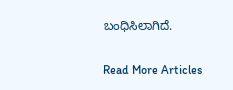ಬಂಧಿಸಿಲಾಗಿದೆ.

Read More Articles